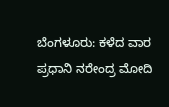ಬೆಂಗಳೂರು: ಕಳೆದ ವಾರ ಪ್ರಧಾನಿ ನರೇಂದ್ರ ಮೋದಿ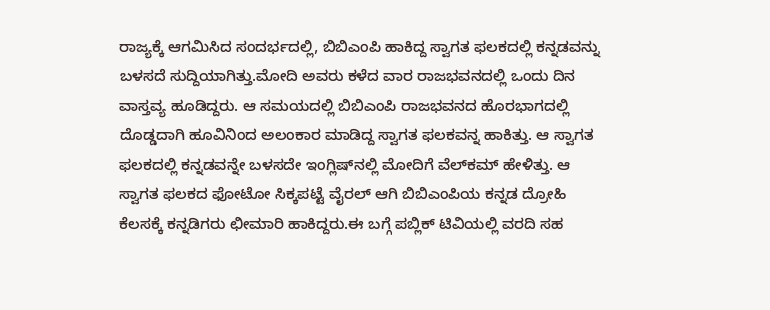ರಾಜ್ಯಕ್ಕೆ ಆಗಮಿಸಿದ ಸಂದರ್ಭದಲ್ಲಿ, ಬಿಬಿಎಂಪಿ ಹಾಕಿದ್ದ ಸ್ವಾಗತ ಫಲಕದಲ್ಲಿ ಕನ್ನಡವನ್ನು ಬಳಸದೆ ಸುದ್ದಿಯಾಗಿತ್ತು.ಮೋದಿ ಅವರು ಕಳೆದ ವಾರ ರಾಜಭವನದಲ್ಲಿ ಒಂದು ದಿನ ವಾಸ್ತವ್ಯ ಹೂಡಿದ್ದರು. ಆ ಸಮಯದಲ್ಲಿ ಬಿಬಿಎಂಪಿ ರಾಜಭವನದ ಹೊರಭಾಗದಲ್ಲಿ ದೊಡ್ಡದಾಗಿ ಹೂವಿನಿಂದ ಅಲಂಕಾರ ಮಾಡಿದ್ದ ಸ್ವಾಗತ ಫಲಕವನ್ನ ಹಾಕಿತ್ತು. ಆ ಸ್ವಾಗತ ಫಲಕದಲ್ಲಿ ಕನ್ನಡವನ್ನೇ ಬಳಸದೇ ಇಂಗ್ಲಿಷ್‍ನಲ್ಲಿ ಮೋದಿಗೆ ವೆಲ್‍ಕಮ್ ಹೇಳಿತ್ತು. ಆ ಸ್ವಾಗತ ಫಲಕದ ಫೋಟೋ ಸಿಕ್ಕಪಟ್ಟೆ ವೈರಲ್ ಆಗಿ ಬಿಬಿಎಂಪಿಯ ಕನ್ನಡ ದ್ರೋಹಿ ಕೆಲಸಕ್ಕೆ ಕನ್ನಡಿಗರು ಛೀಮಾರಿ ಹಾಕಿದ್ದರು.ಈ ಬಗ್ಗೆ ಪಬ್ಲಿಕ್ ಟಿವಿಯಲ್ಲಿ ವರದಿ ಸಹ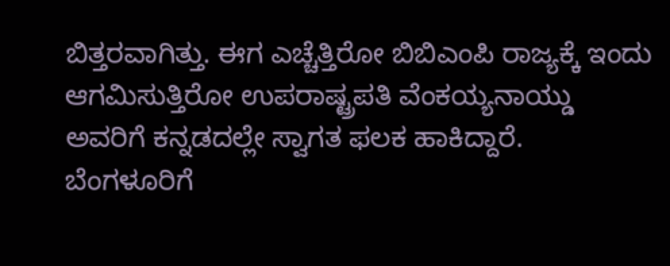ಬಿತ್ತರವಾಗಿತ್ತು. ಈಗ ಎಚ್ಚೆತ್ತಿರೋ ಬಿಬಿಎಂಪಿ ರಾಜ್ಯಕ್ಕೆ ಇಂದು ಆಗಮಿಸುತ್ತಿರೋ ಉಪರಾಷ್ಟ್ರಪತಿ ವೆಂಕಯ್ಯನಾಯ್ಡು ಅವರಿಗೆ ಕನ್ನಡದಲ್ಲೇ ಸ್ವಾಗತ ಫಲಕ ಹಾಕಿದ್ದಾರೆ. ಬೆಂಗಳೂರಿಗೆ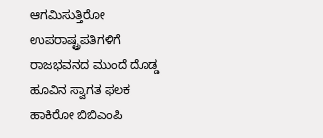ಆಗಮಿಸುತ್ತಿರೋ ಉಪರಾಷ್ಟ್ರಪತಿಗಳಿಗೆ ರಾಜಭವನದ ಮುಂದೆ ದೊಡ್ಡ ಹೂವಿನ ಸ್ವಾಗತ ಫಲಕ ಹಾಕಿರೋ ಬಿಬಿಎಂಪಿ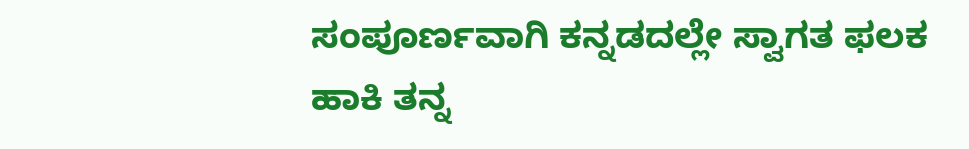ಸಂಪೂರ್ಣವಾಗಿ ಕನ್ನಡದಲ್ಲೇ ಸ್ವಾಗತ ಫಲಕ ಹಾಕಿ ತನ್ನ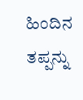ಹಿಂದಿನ ತಪ್ಪನ್ನು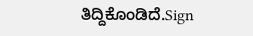ತಿದ್ದಿಕೊಂಡಿದೆ.Sign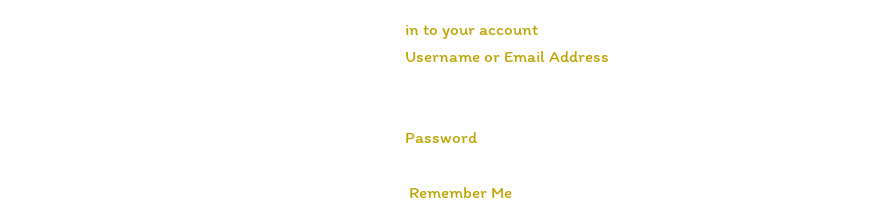in to your account
Username or Email Address


Password

 Remember Me